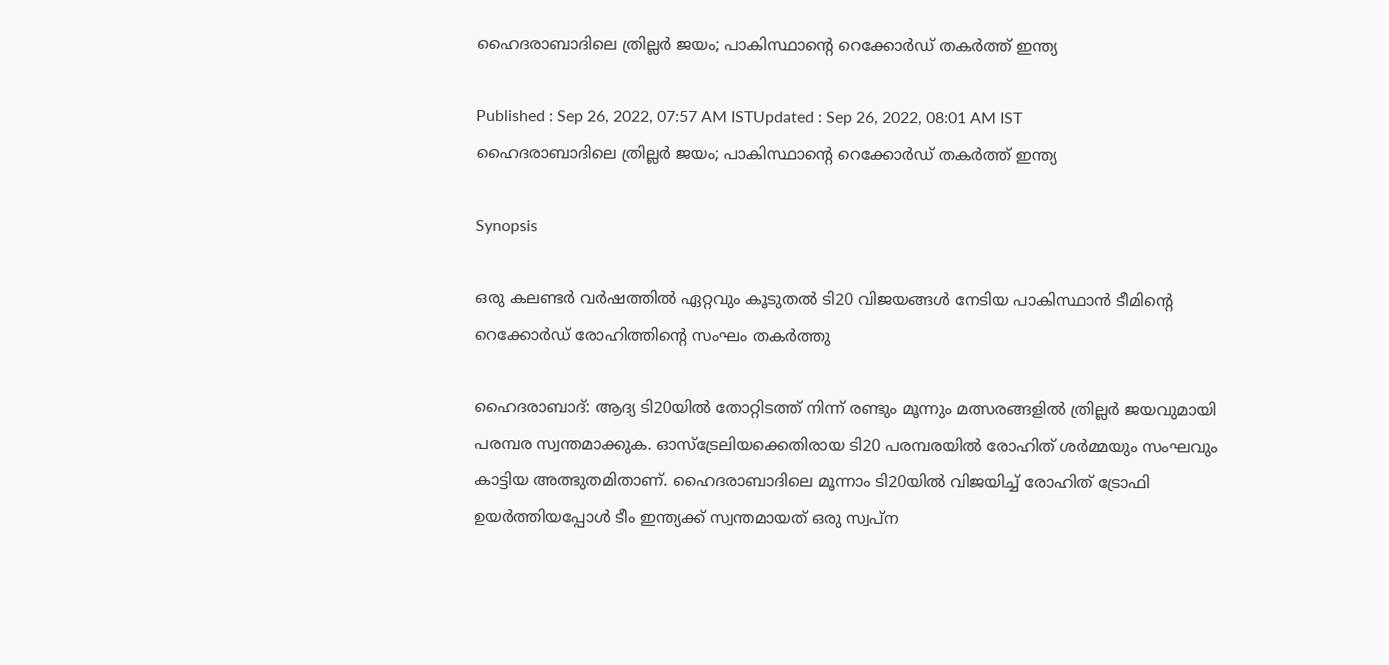ഹൈദരാബാദിലെ ത്രില്ലര്‍ ജയം; പാകിസ്ഥാന്‍റെ റെക്കോര്‍ഡ് തകര്‍ത്ത് ഇന്ത്യ

Published : Sep 26, 2022, 07:57 AM ISTUpdated : Sep 26, 2022, 08:01 AM IST
ഹൈദരാബാദിലെ ത്രില്ലര്‍ ജയം; പാകിസ്ഥാന്‍റെ റെക്കോര്‍ഡ് തകര്‍ത്ത് ഇന്ത്യ

Synopsis

ഒരു കലണ്ടര്‍ വര്‍ഷത്തില്‍ ഏറ്റവും കൂടുതല്‍ ടി20 വിജയങ്ങള്‍ നേടിയ പാകിസ്ഥാന്‍ ടീമിന്‍റെ റെക്കോര്‍ഡ് രോഹിത്തിന്‍റെ സംഘം തകര്‍ത്തു

ഹൈദരാബാദ്: ആദ്യ ടി20യില്‍ തോറ്റിടത്ത് നിന്ന് രണ്ടും മൂന്നും മത്സരങ്ങളില്‍ ത്രില്ലര്‍ ജയവുമായി പരമ്പര സ്വന്തമാക്കുക. ഓസ്ട്രേലിയക്കെതിരായ ടി20 പരമ്പരയില്‍ രോഹിത് ശര്‍മ്മയും സംഘവും കാട്ടിയ അത്ഭുതമിതാണ്. ഹൈദരാബാദിലെ മൂന്നാം ടി20യില്‍ വിജയിച്ച് രോഹിത് ട്രോഫി ഉയര്‍ത്തിയപ്പോള്‍ ടീം ഇന്ത്യക്ക് സ്വന്തമായത് ഒരു സ്വപ്‌ന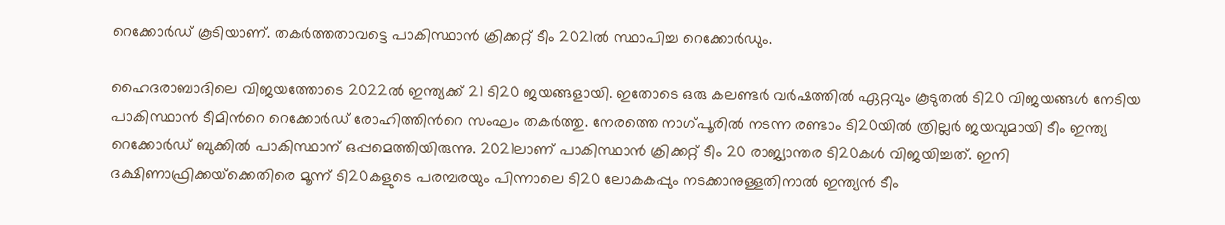റെക്കോര്‍ഡ് കൂടിയാണ്. തകര്‍ത്തതാവട്ടെ പാകിസ്ഥാന്‍ ക്രിക്കറ്റ് ടീം 2021ല്‍ സ്ഥാപിച്ച റെക്കോര്‍‍ഡും.

ഹൈദരാബാദിലെ വിജയത്തോടെ 2022ല്‍ ഇന്ത്യക്ക് 21 ടി20 ജയങ്ങളായി. ഇതോടെ ഒരു കലണ്ടര്‍ വര്‍ഷത്തില്‍ ഏറ്റവും കൂടുതല്‍ ടി20 വിജയങ്ങള്‍ നേടിയ പാകിസ്ഥാന്‍ ടീമിന്‍റെ റെക്കോര്‍ഡ് രോഹിത്തിന്‍റെ സംഘം തകര്‍ത്തു. നേരത്തെ നാഗ്‌പൂരില്‍ നടന്ന രണ്ടാം ടി20യില്‍ ത്രില്ലര്‍ ജയവുമായി ടീം ഇന്ത്യ റെക്കോര്‍ഡ് ബുക്കില്‍ പാകിസ്ഥാന് ഒപ്പമെത്തിയിരുന്നു. 2021ലാണ് പാകിസ്ഥാന്‍ ക്രിക്കറ്റ് ടീം 20 രാജ്യാന്തര ടി20കള്‍ വിജയിച്ചത്. ഇനി ദക്ഷിണാഫ്രിക്കയ്‌ക്കെതിരെ മൂന്ന് ടി20കളുടെ പരമ്പരയും പിന്നാലെ ടി20 ലോകകപ്പും നടക്കാനുള്ളതിനാല്‍ ഇന്ത്യന്‍ ടീം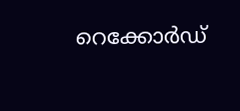റെക്കോര്‍ഡ്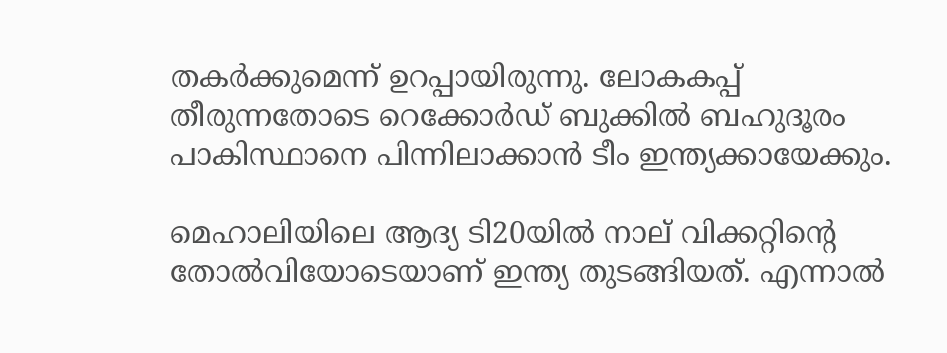തകര്‍ക്കുമെന്ന് ഉറപ്പായിരുന്നു. ലോകകപ്പ് തീരുന്നതോടെ റെക്കോര്‍ഡ് ബുക്കില്‍ ബഹുദൂരം പാകിസ്ഥാനെ പിന്നിലാക്കാന്‍ ടീം ഇന്ത്യക്കായേക്കും.

മെഹാലിയിലെ ആദ്യ ടി20യില്‍ നാല് വിക്കറ്റിന്‍റെ തോല്‍വിയോടെയാണ് ഇന്ത്യ തുടങ്ങിയത്. എന്നാല്‍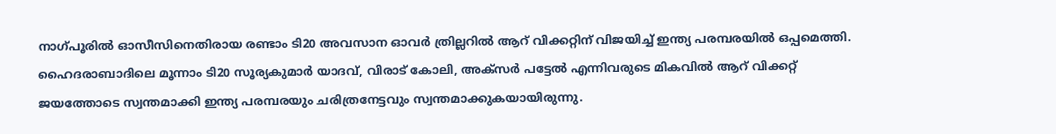നാഗ്‌പൂരില്‍ ഓസീസിനെതിരായ രണ്ടാം ടി20 അവസാന ഓവര്‍ ത്രില്ലറില്‍ ആറ് വിക്കറ്റിന് വിജയിച്ച് ഇന്ത്യ പരമ്പരയില്‍ ഒപ്പമെത്തി. ഹൈദരാബാദിലെ മൂന്നാം ടി20 സൂര്യകുമാര്‍ യാദവ്, വിരാട് കോലി, അക്‌സര്‍ പട്ടേല്‍ എന്നിവരുടെ മികവില്‍ ആറ് വിക്കറ്റ് ജയത്തോടെ സ്വന്തമാക്കി ഇന്ത്യ പരമ്പരയും ചരിത്രനേട്ടവും സ്വന്തമാക്കുകയായിരുന്നു.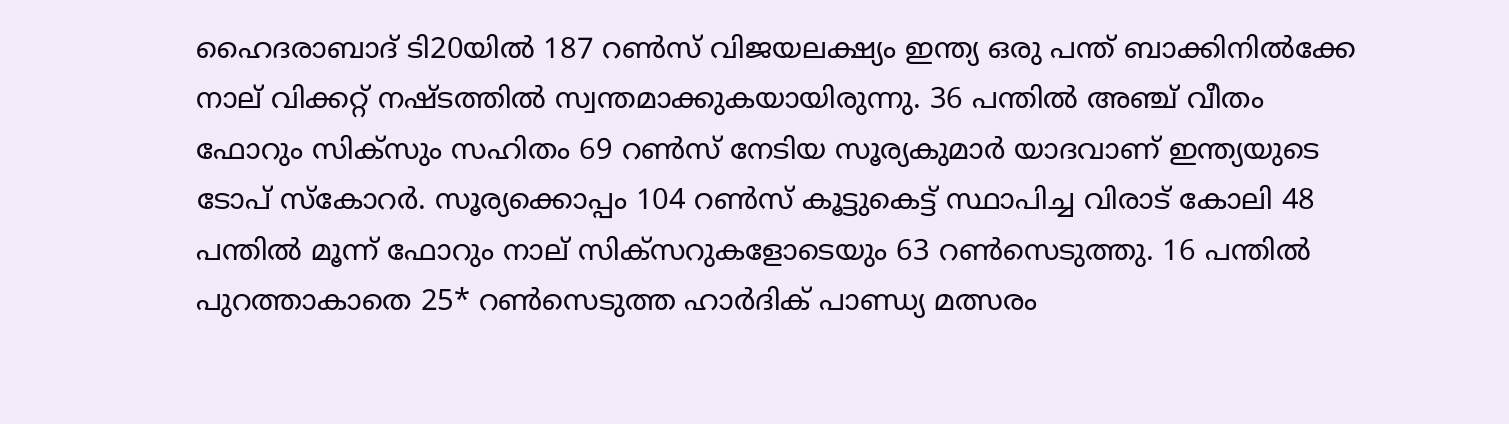ഹൈദരാബാദ് ടി20യില്‍ 187 റണ്‍സ് വിജയലക്ഷ്യം ഇന്ത്യ ഒരു പന്ത് ബാക്കിനില്‍ക്കേ നാല് വിക്കറ്റ് നഷ്‌ടത്തില്‍ സ്വന്തമാക്കുകയായിരുന്നു. 36 പന്തില്‍ അഞ്ച് വീതം ഫോറും സിക്‌സും സഹിതം 69 റണ്‍സ് നേടിയ സൂര്യകുമാര്‍ യാദവാണ് ഇന്ത്യയുടെ ടോപ് സ്കോറര്‍. സൂര്യക്കൊപ്പം 104 റണ്‍സ് കൂട്ടുകെട്ട് സ്ഥാപിച്ച വിരാട് കോലി 48 പന്തില്‍ മൂന്ന് ഫോറും നാല് സിക്‌സറുകളോടെയും 63 റണ്‍സെടുത്തു. 16 പന്തില്‍ പുറത്താകാതെ 25* റണ്‍സെടുത്ത ഹാര്‍ദിക് പാണ്ഡ്യ മത്സരം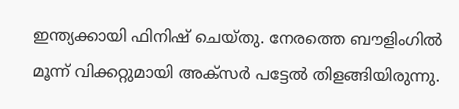ഇന്ത്യക്കായി ഫിനിഷ് ചെയ്തു. നേരത്തെ ബൗളിംഗില്‍ മൂന്ന് വിക്കറ്റുമായി അക്‌സര്‍ പട്ടേല്‍ തിളങ്ങിയിരുന്നു.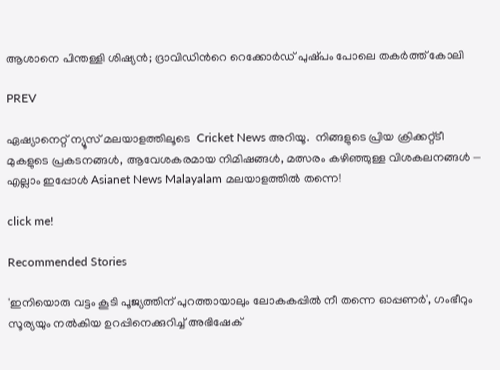ആശാനെ പിന്തള്ളി ശിഷ്യന്‍; ദ്രാവിഡിന്‍റെ റെക്കോര്‍ഡ് പുഷ്‌പം പോലെ തകര്‍ത്ത് കോലി

PREV

ഏഷ്യാനെറ്റ് ന്യൂസ് മലയാളത്തിലൂടെ  Cricket News അറിയൂ.  നിങ്ങളുടെ പ്രിയ ക്രിക്കറ്റ്ടീ മുകളുടെ പ്രകടനങ്ങൾ, ആവേശകരമായ നിമിഷങ്ങൾ, മത്സരം കഴിഞ്ഞുള്ള വിശകലനങ്ങൾ — എല്ലാം ഇപ്പോൾ Asianet News Malayalam മലയാളത്തിൽ തന്നെ!

click me!

Recommended Stories

'ഇനിയൊരു വട്ടം കൂടി പൂജ്യത്തിന് പുറത്തായാലും ലോകകപ്പിൽ നീ തന്നെ ഓപ്പണർ', ഗംഭീറും സൂര്യയും നല്‍കിയ ഉറപ്പിനെക്കുറിച്ച് അഭിഷേക്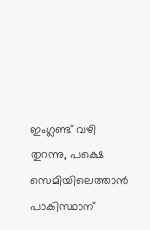ഇംഗ്ലണ്ട് വഴി തുറന്നു, പക്ഷെ സെമിയിലെത്താൻ പാകിസ്ഥാന്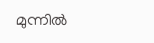മുന്നിൽ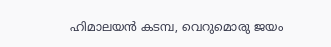ഹിമാലയൻ കടമ്പ, വെറുമൊരു ജയം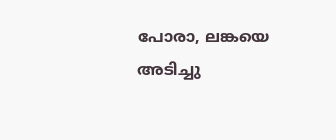പോരാ, ലങ്കയെ അടിച്ചു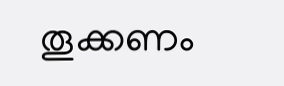തൂക്കണം